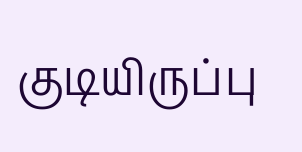குடியிருப்பு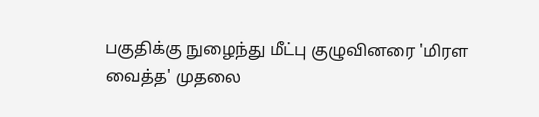பகுதிக்கு நுழைந்து மீட்பு குழுவினரை 'மிரள வைத்த' முதலை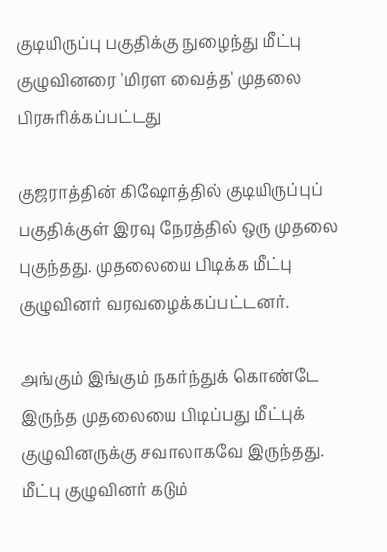குடியிருப்பு பகுதிக்கு நுழைந்து மீட்பு குழுவினரை 'மிரள வைத்த' முதலை
பிரசுரிக்கப்பட்டது

குஜராத்தின் கிஷோத்தில் குடியிருப்புப் பகுதிக்குள் இரவு நேரத்தில் ஒரு முதலை புகுந்தது. முதலையை பிடிக்க மீட்பு குழுவினர் வரவழைக்கப்பட்டனர்.

அங்கும் இங்கும் நகர்ந்துக் கொண்டே இருந்த முதலையை பிடிப்பது மீட்புக் குழுவினருக்கு சவாலாகவே இருந்தது. மீட்பு குழுவினர் கடும்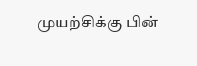முயற்சிக்கு பின்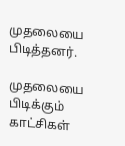முதலையை பிடித்தனர்.

முதலையை பிடிக்கும் காட்சிகள்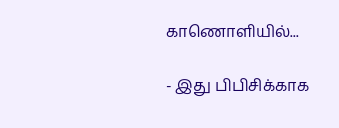காணொளியில்...

- இது பிபிசிக்காக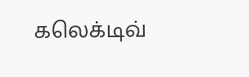கலெக்டிவ்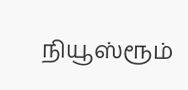நியூஸ்ரூம்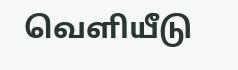வெளியீடு